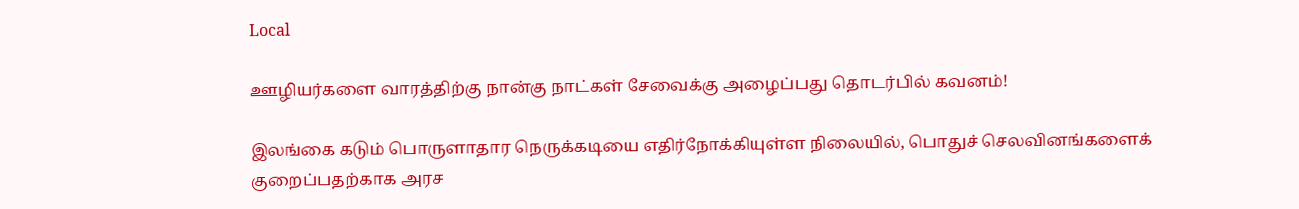Local

ஊழியர்களை வாரத்திற்கு நான்கு நாட்கள் சேவைக்கு அழைப்பது தொடர்பில் கவனம்!

இலங்கை கடும் பொருளாதார நெருக்கடியை எதிர்நோக்கியுள்ள நிலையில், பொதுச் செலவினங்களைக் குறைப்பதற்காக அரச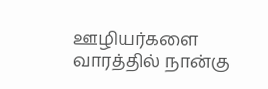ஊழியர்களை வாரத்தில் நான்கு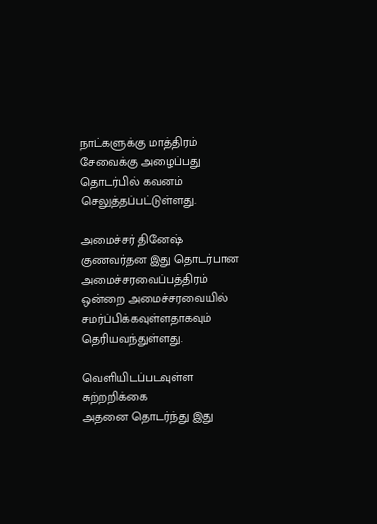நாட்களுக்கு மாத்திரம் சேவைக்கு அழைப்பது தொடர்பில் கவனம் செலுத்தப்பட்டுள்ளது.

அமைச்சர் தினேஷ் குணவர்தன இது தொடர்பான அமைச்சரவைப்பத்திரம் ஒன்றை அமைச்சரவையில் சமர்ப்பிக்கவுள்ளதாகவும் தெரியவந்துள்ளது.

வெளியிடப்படவுள்ள சுற்றறிக்கை
அதனை தொடர்ந்து இது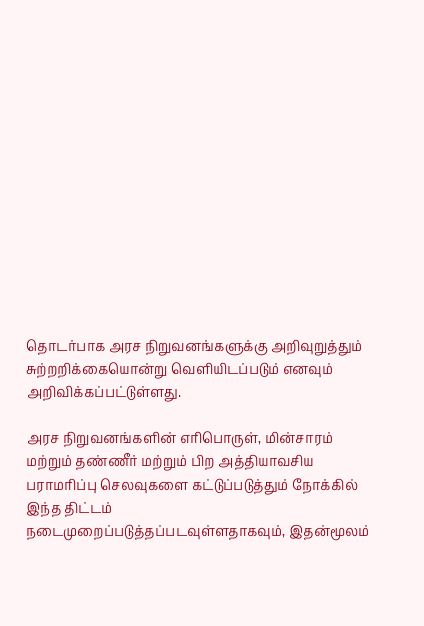தொடர்பாக அரச நிறுவனங்களுக்கு அறிவுறுத்தும் சுற்றறிக்கையொன்று வெளியிடப்படும் எனவும் அறிவிக்கப்பட்டுள்ளது.

அரச நிறுவனங்களின் எரிபொருள், மின்சாரம் மற்றும் தண்ணீர் மற்றும் பிற அத்தியாவசிய பராமரிப்பு செலவுகளை கட்டுப்படுத்தும் நோக்கில் இந்த திட்டம் நடைமுறைப்படுத்தப்படவுள்ளதாகவும், இதன்மூலம்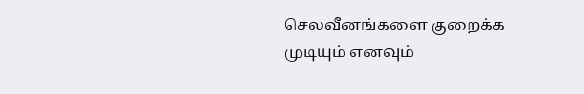செலவீனங்களை குறைக்க முடியும் எனவும்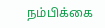நம்பிக்கை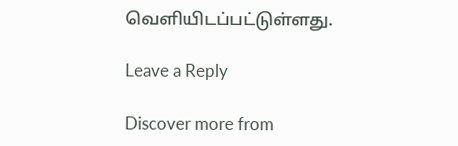வெளியிடப்பட்டுள்ளது.

Leave a Reply

Discover more from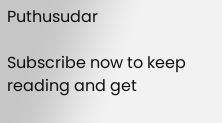Puthusudar

Subscribe now to keep reading and get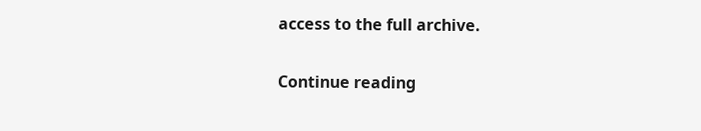access to the full archive.

Continue reading